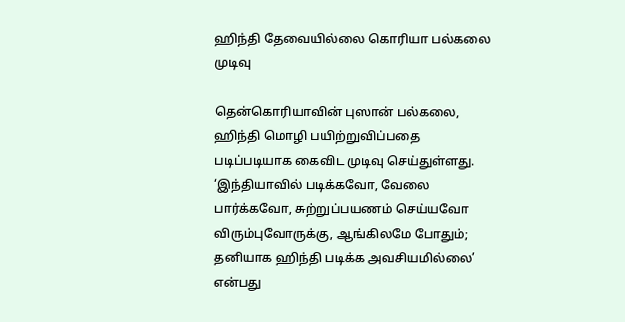ஹிந்தி தேவையில்லை கொரியா பல்கலை முடிவு

தென்கொரியாவின் புஸான் பல்கலை, ஹிந்தி மொழி பயிற்றுவிப்பதை படிப்படியாக கைவிட முடிவு செய்துள்ளது.
‘இந்தியாவில் படிக்கவோ, வேலை பார்க்கவோ, சுற்றுப்பயணம் செய்யவோ விரும்புவோருக்கு, ஆங்கிலமே போதும்; தனியாக ஹிந்தி படிக்க அவசியமில்லை’ என்பது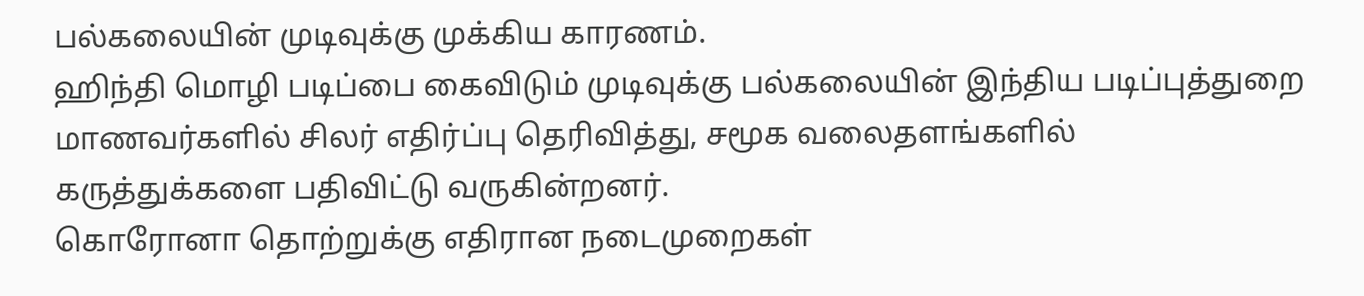பல்கலையின் முடிவுக்கு முக்கிய காரணம்.
ஹிந்தி மொழி படிப்பை கைவிடும் முடிவுக்கு பல்கலையின் இந்திய படிப்புத்துறை மாணவர்களில் சிலர் எதிர்ப்பு தெரிவித்து, சமூக வலைதளங்களில் கருத்துக்களை பதிவிட்டு வருகின்றனர்.
கொரோனா தொற்றுக்கு எதிரான நடைமுறைகள்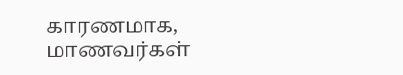காரணமாக, மாணவர்கள்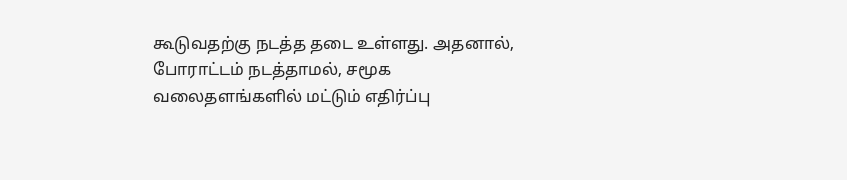கூடுவதற்கு நடத்த தடை உள்ளது. அதனால், போராட்டம் நடத்தாமல், சமூக வலைதளங்களில் மட்டும் எதிர்ப்பு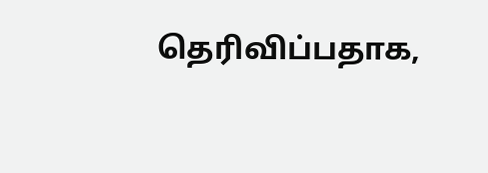தெரிவிப்பதாக,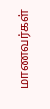மாணவர்கள்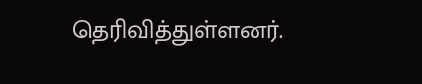தெரிவித்துள்ளனர்.